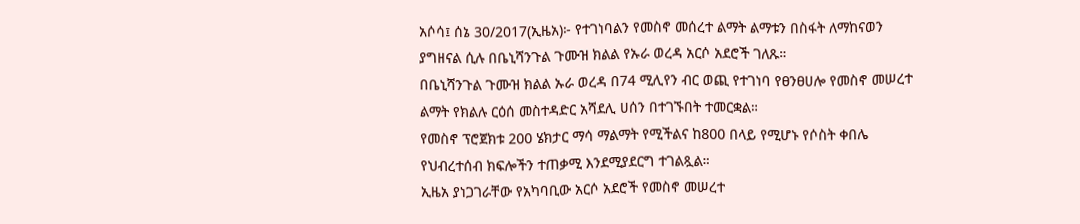አሶሳ፤ ሰኔ 30/2017(ኢዜአ)፦ የተገነባልን የመስኖ መሰረተ ልማት ልማቱን በስፋት ለማከናወን ያግዘናል ሲሉ በቤኒሻንጉል ጉሙዝ ክልል የኡራ ወረዳ አርሶ አደሮች ገለጹ።
በቤኒሻንጉል ጉሙዝ ክልል ኡራ ወረዳ በ74 ሚሊየን ብር ወጪ የተገነባ የፀንፀሀሎ የመስኖ መሠረተ ልማት የክልሉ ርዕሰ መስተዳድር አሻደሊ ሀሰን በተገኙበት ተመርቋል።
የመስኖ ፕሮጀክቱ 200 ሄክታር ማሳ ማልማት የሚችልና ከ800 በላይ የሚሆኑ የሶስት ቀበሌ የህብረተሰብ ክፍሎችን ተጠቃሚ እንደሚያደርግ ተገልጿል።
ኢዜአ ያነጋገራቸው የአካባቢው አርሶ አደሮች የመስኖ መሠረተ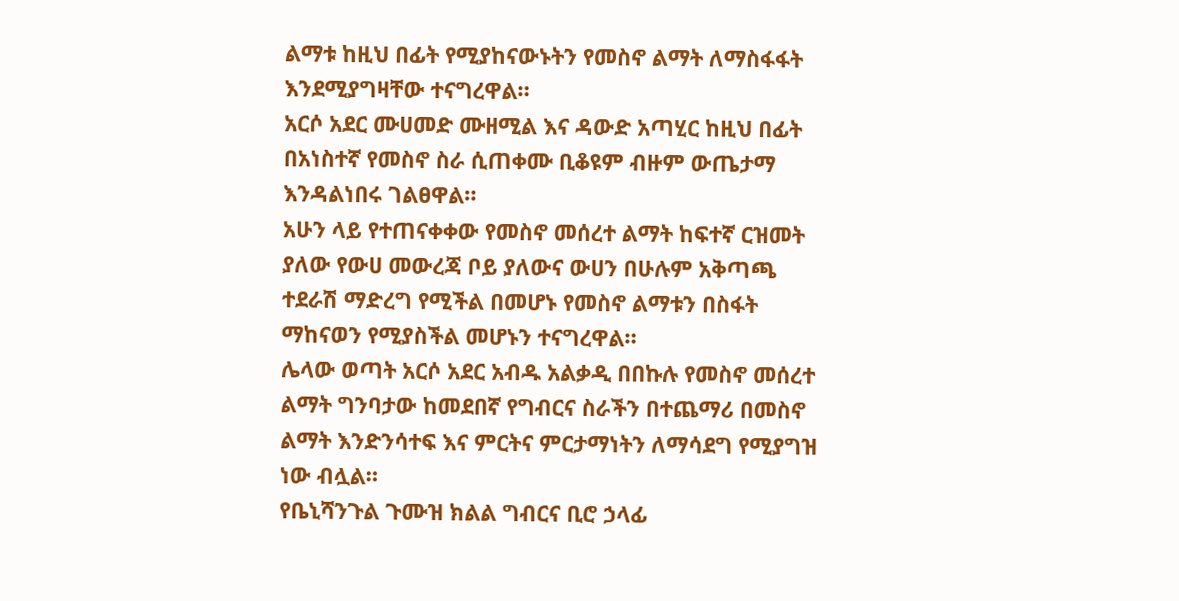ልማቱ ከዚህ በፊት የሚያከናውኑትን የመስኖ ልማት ለማስፋፋት እንደሚያግዛቸው ተናግረዋል።
አርሶ አደር ሙሀመድ ሙዘሚል እና ዳውድ አጣሂር ከዚህ በፊት በአነስተኛ የመስኖ ስራ ሲጠቀሙ ቢቆዩም ብዙም ውጤታማ እንዳልነበሩ ገልፀዋል።
አሁን ላይ የተጠናቀቀው የመስኖ መሰረተ ልማት ከፍተኛ ርዝመት ያለው የውሀ መውረጃ ቦይ ያለውና ውሀን በሁሉም አቅጣጫ ተደራሽ ማድረግ የሚችል በመሆኑ የመስኖ ልማቱን በስፋት ማከናወን የሚያስችል መሆኑን ተናግረዋል።
ሌላው ወጣት አርሶ አደር አብዱ አልቃዲ በበኩሉ የመስኖ መሰረተ ልማት ግንባታው ከመደበኛ የግብርና ስራችን በተጨማሪ በመስኖ ልማት እንድንሳተፍ እና ምርትና ምርታማነትን ለማሳደግ የሚያግዝ ነው ብሏል።
የቤኒሻንጉል ጉሙዝ ክልል ግብርና ቢሮ ኃላፊ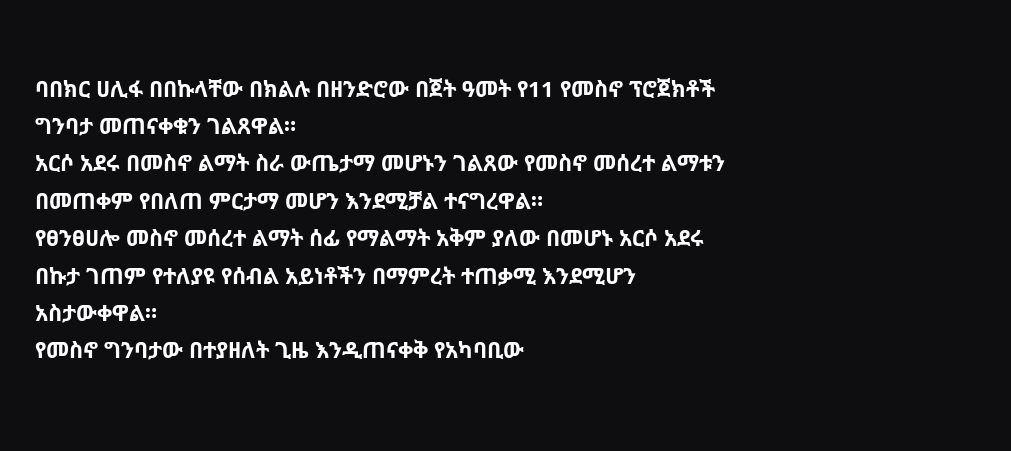ባበክር ሀሊፋ በበኩላቸው በክልሉ በዘንድሮው በጀት ዓመት የ11 የመስኖ ፕሮጀክቶች ግንባታ መጠናቀቁን ገልጸዋል።
አርሶ አደሩ በመስኖ ልማት ስራ ውጤታማ መሆኑን ገልጸው የመስኖ መሰረተ ልማቱን በመጠቀም የበለጠ ምርታማ መሆን እንደሚቻል ተናግረዋል።
የፀንፀሀሎ መስኖ መሰረተ ልማት ሰፊ የማልማት አቅም ያለው በመሆኑ አርሶ አደሩ በኩታ ገጠም የተለያዩ የሰብል አይነቶችን በማምረት ተጠቃሚ እንደሚሆን አስታውቀዋል።
የመስኖ ግንባታው በተያዘለት ጊዜ እንዲጠናቀቅ የአካባቢው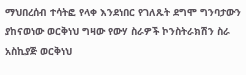ማህበረሰብ ተሳትፎ የላቀ እንደነበር የገለጹት ደግሞ ግንባታውን ያከናወነው ወርቅነህ ግዛው የውሃ ስራዎች ኮንስትራክሽን ስራ አስኪያጅ ወርቅነህ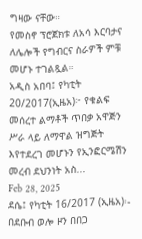ግዛው ናቸው።
የመስኖ ፕሮጀክቱ ለአሳ እርባታና ለሌሎች የግብርና ስራዎች ምቹ መሆኑ ተገልጿል።
አዲስ አበባ፤ የካቲት 20/2017(ኢዜአ)፦ የቁልፍ መሰረተ ልማቶች ጥበቃ አዋጅን ሥራ ላይ ለማዋል ዝግጅት እየተደረገ መሆኑን የኢንፎርሜሽን መረብ ደህንነት አስ...
Feb 28, 2025
ደሴ፤ የካቲት 16/2017 (ኢዜአ)፡- በደቡብ ወሎ ዞን በበጋ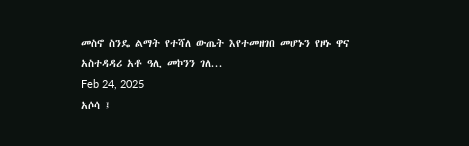መስኖ ስንዴ ልማት የተሻለ ውጤት እየተመዘገበ መሆኑን የዞኑ ዋና አስተዳዳሪ አቶ ዓሊ መኮንን ገለ...
Feb 24, 2025
አሶሳ ፤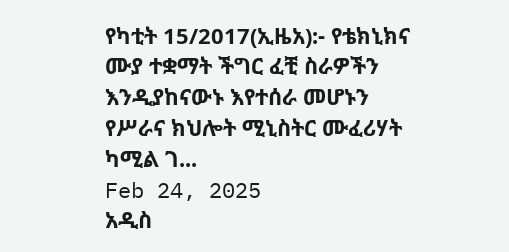የካቲት 15/2017(ኢዜአ):- የቴክኒክና ሙያ ተቋማት ችግር ፈቺ ስራዎችን እንዲያከናውኑ እየተሰራ መሆኑን የሥራና ክህሎት ሚኒስትር ሙፈሪሃት ካሚል ገ...
Feb 24, 2025
አዲስ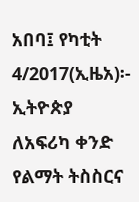አበባ፤ የካቲት 4/2017(ኢዜአ)፡- ኢትዮጵያ ለአፍሪካ ቀንድ የልማት ትስስርና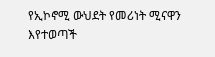የኢኮኖሚ ውህደት የመሪነት ሚናዋን እየተወጣች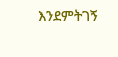እንደምትገኝ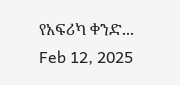የአፍሪካ ቀንድ...
Feb 12, 2025